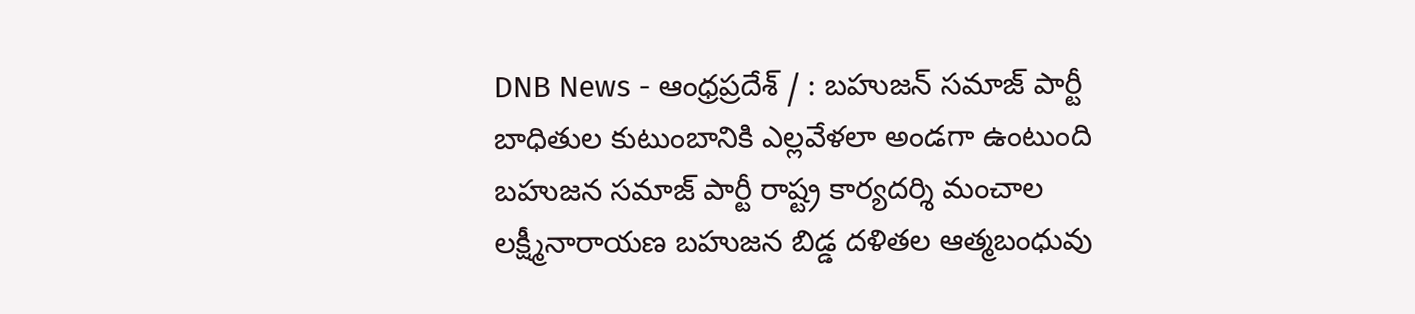DNB News - ఆంధ్రప్రదేశ్ / : బహుజన్ సమాజ్ పార్టీ బాధితుల కుటుంబానికి ఎల్లవేళలా అండగా ఉంటుంది బహుజన సమాజ్ పార్టీ రాష్ట్ర కార్యదర్శి మంచాల లక్ష్మీనారాయణ బహుజన బిడ్డ దళితల ఆత్మబంధువు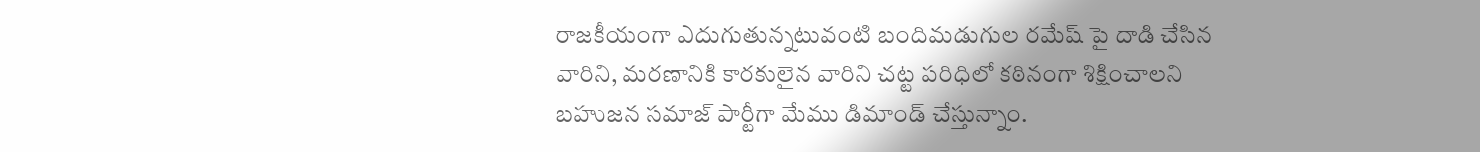రాజకీయంగా ఎదుగుతున్నటువంటి బందిమడుగుల రమేష్ పై దాడి చేసిన వారిని, మరణానికి కారకులైన వారిని చట్ట పరిధిలో కఠినంగా శిక్షించాలని బహుజన సమాజ్ పార్టీగా మేము డిమాండ్ చేస్తున్నాం.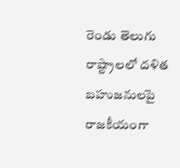రెండు తెలుగు రాష్ట్రాలలో దళిత బహుజనులపై రాజకీయంగా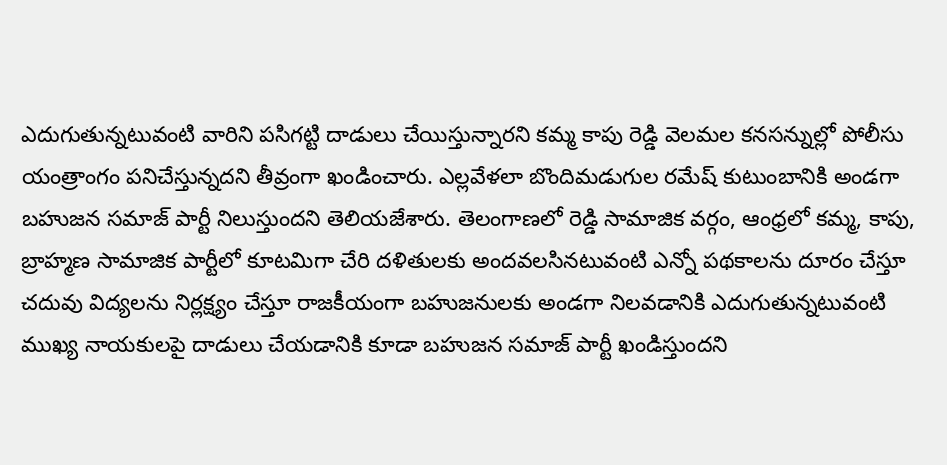ఎదుగుతున్నటువంటి వారిని పసిగట్టి దాడులు చేయిస్తున్నారని కమ్మ కాపు రెడ్డి వెలమల కనసన్నుల్లో పోలీసు యంత్రాంగం పనిచేస్తున్నదని తీవ్రంగా ఖండించారు. ఎల్లవేళలా బొందిమడుగుల రమేష్ కుటుంబానికి అండగా బహుజన సమాజ్ పార్టీ నిలుస్తుందని తెలియజేశారు. తెలంగాణలో రెడ్డి సామాజిక వర్గం, ఆంధ్రలో కమ్మ, కాపు, బ్రాహ్మణ సామాజిక పార్టీలో కూటమిగా చేరి దళితులకు అందవలసినటువంటి ఎన్నో పథకాలను దూరం చేస్తూ చదువు విద్యలను నిర్లక్ష్యం చేస్తూ రాజకీయంగా బహుజనులకు అండగా నిలవడానికి ఎదుగుతున్నటువంటి ముఖ్య నాయకులపై దాడులు చేయడానికి కూడా బహుజన సమాజ్ పార్టీ ఖండిస్తుందని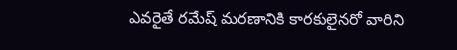ఎవరైతే రమేష్ మరణానికి కారకులైనరో వారిని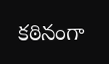కఠినంగా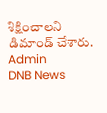శిక్షించాలని డిమాండ్ చేశారు.
Admin
DNB News